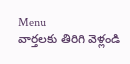Menu
వార్తలకు తిరిగి వెళ్లండి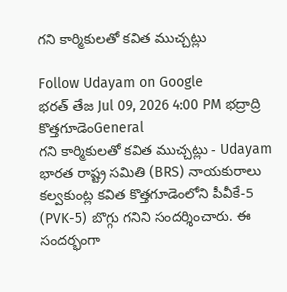గని కార్మికులతో కవిత ముచ్చట్లు

Follow Udayam on Google
భరత్ తేజ Jul 09, 2026 4:00 PM భద్రాద్రి కొత్తగూడెంGeneral
గని కార్మికులతో కవిత ముచ్చట్లు - Udayam
భారత రాష్ట్ర సమితి (BRS) నాయకురాలు కల్వకుంట్ల కవిత కొత్తగూడెంలోని పీవీకే-5 (PVK-5) బొగ్గు గనిని సందర్శించారు. ఈ సందర్భంగా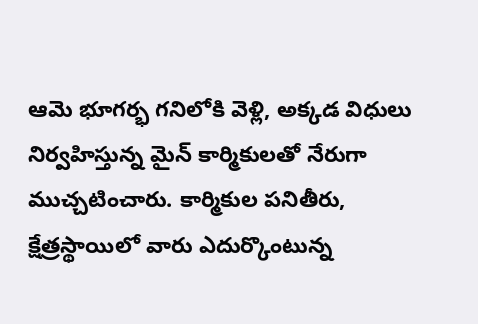ఆమె భూగర్భ గనిలోకి వెళ్లి, అక్కడ విధులు నిర్వహిస్తున్న మైన్ కార్మికులతో నేరుగా ముచ్చటించారు. కార్మికుల పనితీరు, క్షేత్రస్థాయిలో వారు ఎదుర్కొంటున్న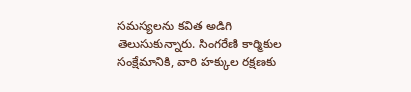సమస్యలను కవిత అడిగి తెలుసుకున్నారు. సింగరేణి కార్మికుల సంక్షేమానికి, వారి హక్కుల రక్షణకు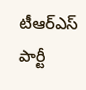టీఆర్‌ఎస్ పార్టీ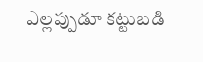ఎల్లప్పుడూ కట్టుబడి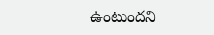ఉంటుందని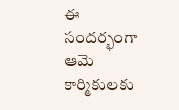ఈ సందర్భంగా ఆమె కార్మికులకు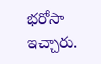భరోసా ఇచ్చారు.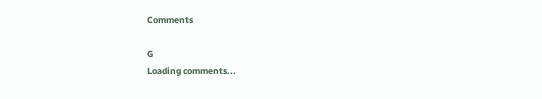Comments

G
Loading comments...